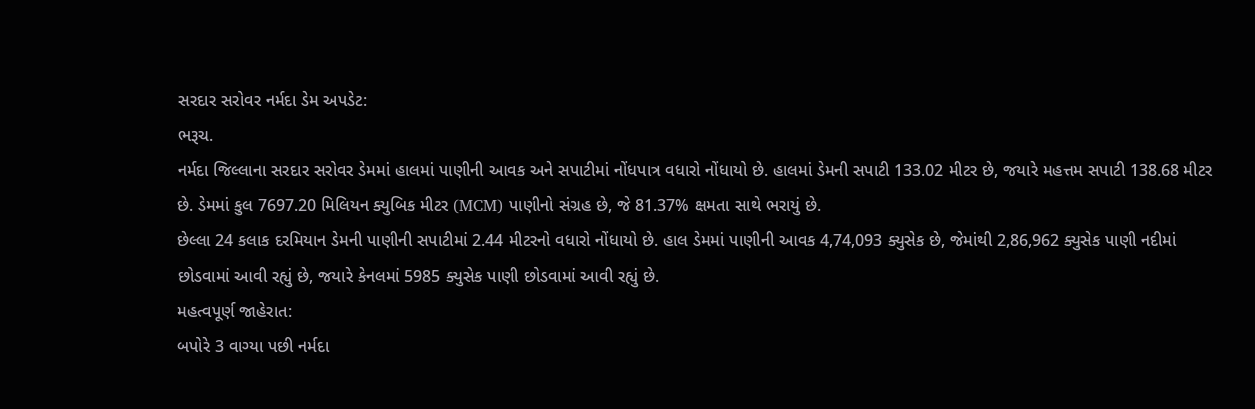સરદાર સરોવર નર્મદા ડેમ અપડેટ:
ભરૂચ.
નર્મદા જિલ્લાના સરદાર સરોવર ડેમમાં હાલમાં પાણીની આવક અને સપાટીમાં નોંધપાત્ર વધારો નોંધાયો છે. હાલમાં ડેમની સપાટી 133.02 મીટર છે, જયારે મહત્તમ સપાટી 138.68 મીટર છે. ડેમમાં કુલ 7697.20 મિલિયન ક્યુબિક મીટર (MCM) પાણીનો સંગ્રહ છે, જે 81.37% ક્ષમતા સાથે ભરાયું છે.
છેલ્લા 24 કલાક દરમિયાન ડેમની પાણીની સપાટીમાં 2.44 મીટરનો વધારો નોંધાયો છે. હાલ ડેમમાં પાણીની આવક 4,74,093 ક્યુસેક છે, જેમાંથી 2,86,962 ક્યુસેક પાણી નદીમાં છોડવામાં આવી રહ્યું છે, જયારે કેનલમાં 5985 ક્યુસેક પાણી છોડવામાં આવી રહ્યું છે.
મહત્વપૂર્ણ જાહેરાત:
બપોરે 3 વાગ્યા પછી નર્મદા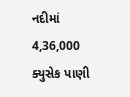નદીમાં 4,36,000 ક્યુસેક પાણી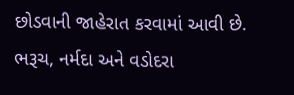છોડવાની જાહેરાત કરવામાં આવી છે.
ભરૂચ, નર્મદા અને વડોદરા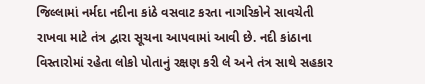જિલ્લામાં નર્મદા નદીના કાંઠે વસવાટ કરતા નાગરિકોને સાવચેતી રાખવા માટે તંત્ર દ્વારા સૂચના આપવામાં આવી છે. નદી કાંઠાના વિસ્તારોમાં રહેતા લોકો પોતાનું રક્ષણ કરી લે અને તંત્ર સાથે સહકાર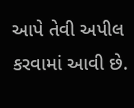આપે તેવી અપીલ કરવામાં આવી છે.